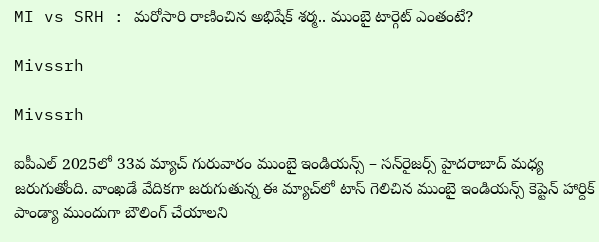MI vs SRH : మరోసారి రాణించిన అభిషేక్ శర్మ.. ముంబై టార్గెట్ ఎంతంటే?

Mivssrh

Mivssrh

ఐపీఎల్ 2025లో 33వ మ్యాచ్ గురువారం ముంబై ఇండియన్స్ – సన్‌రైజర్స్ హైదరాబాద్ మధ్య జరుగుతోంది. వాంఖడే వేదికగా జరుగుతున్న ఈ మ్యాచ్‌లో టాస్ గెలిచిన ముంబై ఇండియన్స్ కెప్టెన్ హార్దిక్ పాండ్యా ముందుగా బౌలింగ్ చేయాలని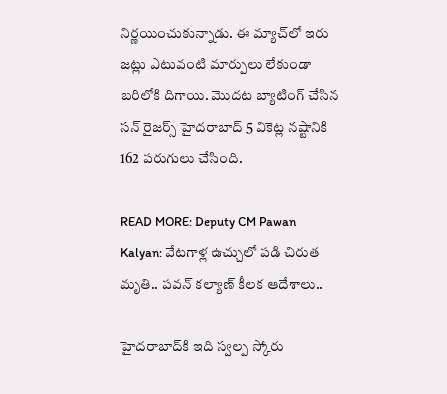నిర్ణయించుకున్నాడు. ఈ మ్యాచ్‌లో ఇరు జట్లు ఎటువంటి మార్పులు లేకుండా బరిలోకి దిగాయి. మొదట బ్యాటింగ్ చేసిన సన్‌ రైజర్స్‌ హైదరాబాద్‌ 5 వికెట్ల నష్టానికి 162 పరుగులు చేసింది.

READ MORE: Deputy CM Pawan Kalyan: వేటగాళ్ల ఉచ్చులో పడి చిరుత మృతి.. పవన్‌ కల్యాణ్‌ కీలక ఆదేశాలు..

హైదరాబాద్‌కి ఇది స్వల్ప స్కోరు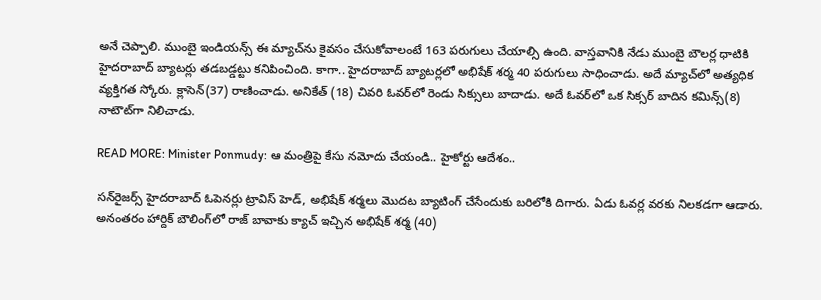అనే చెప్పాలి. ముంబై ఇండియన్స్ ఈ మ్యాచ్‌ను కైవసం చేసుకోవాలంటే 163 పరుగులు చేయాల్సి ఉంది. వాస్తవానికి నేడు ముంబై బౌలర్ల ధాటికి హైదరాబాద్ బ్యాటర్లు తడబడ్డట్టు కనిపించింది. కాగా.. హైదరాబాద్ బ్యాటర్లలో అభిషేక్ శర్మ 40 పరుగులు సాధించాడు. అదే మ్యాచ్‌లో అత్యధిక వ్యక్తిగత స్కోరు. క్లాసెన్(37) రాణించాడు. అనికేత్ (18) చివరి ఓవర్‌లో రెండు సిక్సులు బాదాడు. అదే ఓవర్‌లో ఒక సిక్సర్ బాదిన కమిన్స్(8) నాటౌట్‌గా నిలిచాడు.

READ MORE: Minister Ponmudy: ఆ మంత్రిపై కేసు నమోదు చేయండి.. హైకోర్టు ఆదేశం..

సన్‌రైజర్స్ హైదరాబాద్ ఓపెనర్లు ట్రావిస్ హెడ్, అభిషేక్ శర్మలు మొదట బ్యాటింగ్ చేసేందుకు బరిలోకి దిగారు. ఏడు ఓవర్ల వరకు నిలకడగా ఆడారు. అనంతరం హార్దిక్‌ బౌలింగ్‌లో రాజ్‌ బావాకు క్యాచ్‌ ఇచ్చిన అభిషేక్‌ శర్మ (40)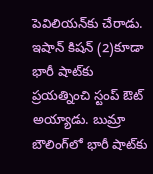పెవిలియన్‌కు చేరాడు. ఇషాన్‌ కిషన్‌ (2)కూడా భారీ షాట్‌కు ప్రయత్నించి స్టంప్ ఔట్ అయ్యాడు. బుమ్రా బౌలింగ్‌లో భారీ షాట్‌కు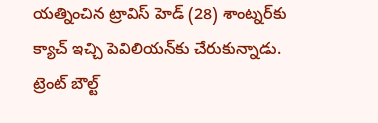యత్నించిన ట్రావిస్‌ హెడ్‌ (28) శాంట్నర్‌కు క్యాచ్‌ ఇచ్చి పెవిలియన్‌కు చేరుకున్నాడు. ట్రెంట్ బౌల్ట్‌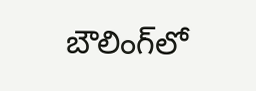బౌలింగ్‌లో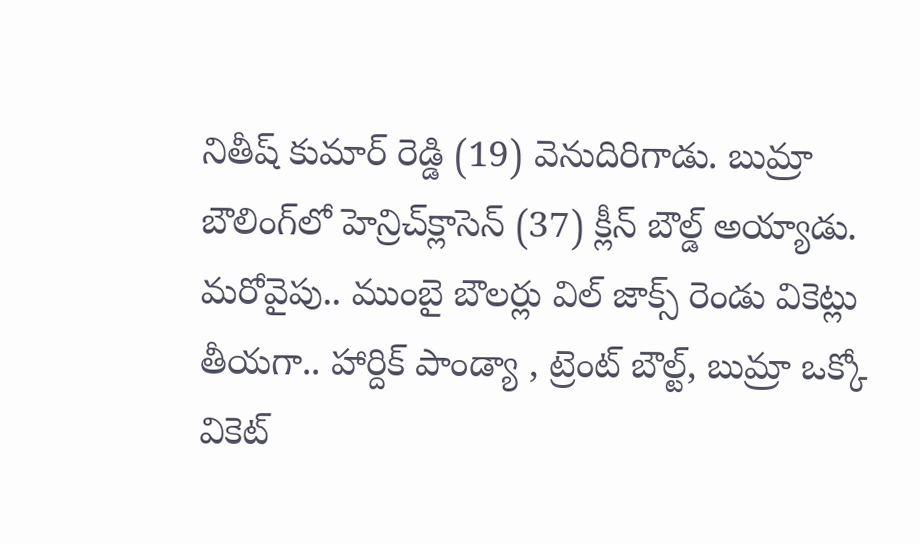నితీష్ కుమార్‌ రెడ్డి (19) వెనుదిరిగాడు. బుమ్రా బౌలింగ్‌లో హెన్రిచ్‌క్లాసెన్‌ (37) క్లీన్‌ బౌల్డ్‌ అయ్యాడు. మరోవైపు.. ముంబై బౌలర్లు విల్ జాక్స్ రెండు వికెట్లు తీయగా.. హార్దిక్ పాండ్యా , ట్రెంట్ బౌల్ట్, బుమ్రా ఒక్కో వికెట్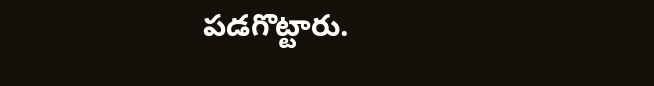పడగొట్టారు.